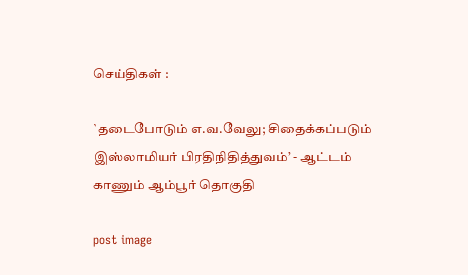செய்திகள் :

`தடைபோடும் எ.வ.வேலு; சிதைக்கப்படும் இஸ்லாமியர் பிரதிநிதித்துவம்’ - ஆட்டம் காணும் ஆம்பூர் தொகுதி

post image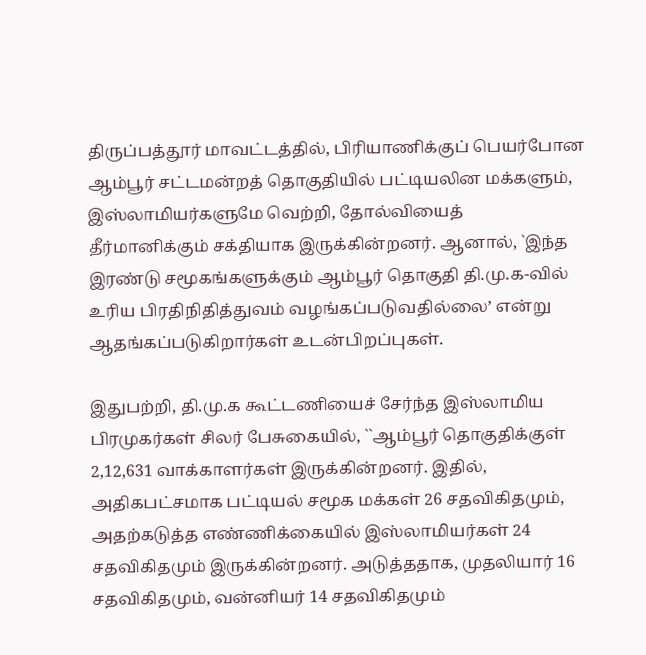திருப்பத்தூர் மாவட்டத்தில், பிரியாணிக்குப் பெயர்போன ஆம்பூர் சட்டமன்றத் தொகுதியில் பட்டியலின மக்களும், இஸ்லாமியர்களுமே வெற்றி, தோல்வியைத் தீர்மானிக்கும் சக்தியாக இருக்கின்றனர். ஆனால், `இந்த இரண்டு சமூகங்களுக்கும் ஆம்பூர் தொகுதி தி.மு.க-வில் உரிய பிரதிநிதித்துவம் வழங்கப்படுவதில்லை’ என்று ஆதங்கப்படுகிறார்கள் உடன்பிறப்புகள்.

இதுபற்றி, தி.மு.க கூட்டணியைச் சேர்ந்த இஸ்லாமிய பிரமுகர்கள் சிலர் பேசுகையில், ``ஆம்பூர் தொகுதிக்குள் 2,12,631 வாக்காளர்கள் இருக்கின்றனர். இதில், அதிகபட்சமாக பட்டியல் சமூக மக்கள் 26 சதவிகிதமும், அதற்கடுத்த எண்ணிக்கையில் இஸ்லாமியர்கள் 24 சதவிகிதமும் இருக்கின்றனர். அடுத்ததாக, முதலியார் 16 சதவிகிதமும், வன்னியர் 14 சதவிகிதமும்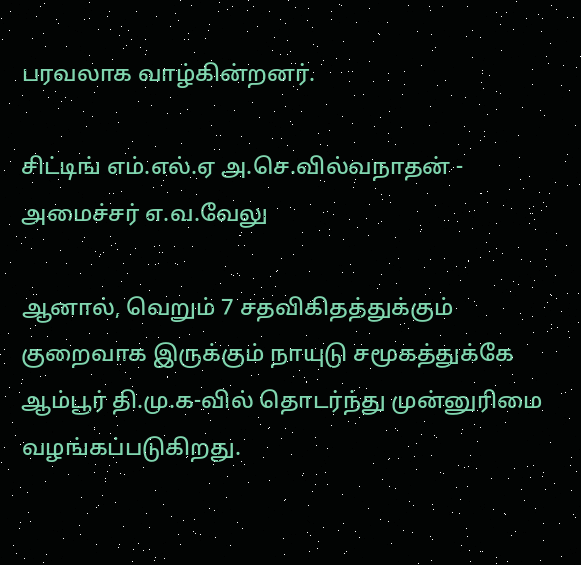பரவலாக வாழ்கின்றனர்.

சிட்டிங் எம்.எல்.ஏ அ.செ.வில்வநாதன் - அமைச்சர் எ.வ.வேலு

ஆனால், வெறும் 7 சதவிகிதத்துக்கும் குறைவாக இருக்கும் நாயுடு சமூகத்துக்கே ஆம்பூர் தி.மு.க-வில் தொடர்ந்து முன்னுரிமை வழங்கப்படுகிறது.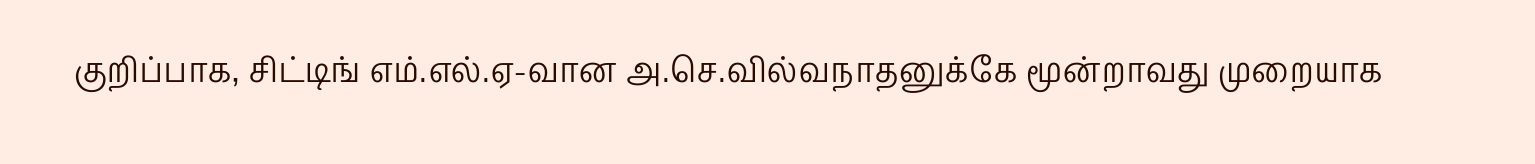குறிப்பாக, சிட்டிங் எம்.எல்.ஏ-வான அ.செ.வில்வநாதனுக்கே மூன்றாவது முறையாக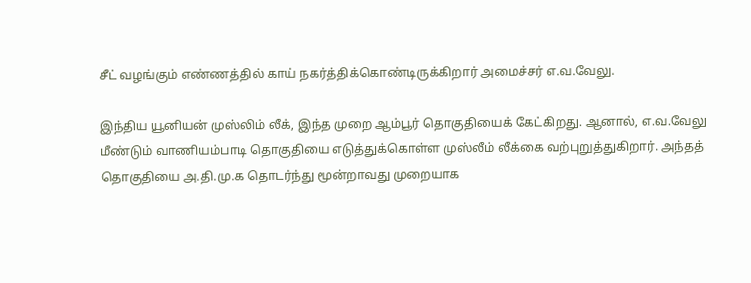சீட் வழங்கும் எண்ணத்தில் காய் நகர்த்திக்கொண்டிருக்கிறார் அமைச்சர் எ.வ.வேலு.

இந்திய யூனியன் முஸ்லிம் லீக், இந்த முறை ஆம்பூர் தொகுதியைக் கேட்கிறது. ஆனால், எ.வ.வேலு மீண்டும் வாணியம்பாடி தொகுதியை எடுத்துக்கொள்ள முஸ்லீம் லீக்கை வற்புறுத்துகிறார். அந்தத் தொகுதியை அ.தி.மு.க தொடர்ந்து மூன்றாவது முறையாக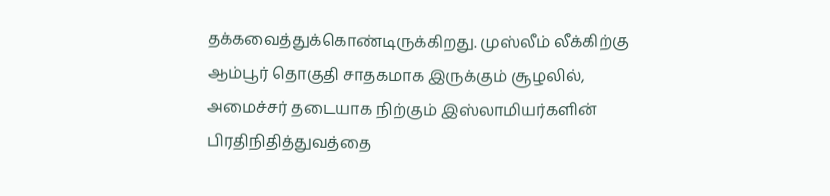தக்கவைத்துக்கொண்டிருக்கிறது. முஸ்லீம் லீக்கிற்கு ஆம்பூர் தொகுதி சாதகமாக இருக்கும் சூழலில், அமைச்சர் தடையாக நிற்கும் இஸ்லாமியர்களின் பிரதிநிதித்துவத்தை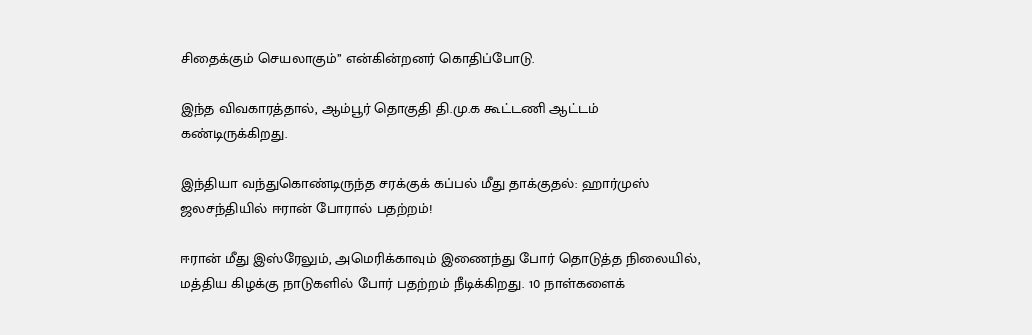சிதைக்கும் செயலாகும்’’ என்கின்றனர் கொதிப்போடு.

இந்த விவகாரத்தால், ஆம்பூர் தொகுதி தி.மு.க கூட்டணி ஆட்டம் கண்டிருக்கிறது.

இந்தியா வந்துகொண்டிருந்த சரக்குக் கப்பல் மீது தாக்குதல்: ஹார்முஸ் ஜலசந்தியில் ஈரான் போரால் பதற்றம்!

ஈரான் மீது இஸ்ரேலும், அமெரிக்காவும் இணைந்து போர் தொடுத்த நிலையில், மத்திய கிழக்கு நாடுகளில் போர் பதற்றம் நீடிக்கிறது. 10 நாள்களைக்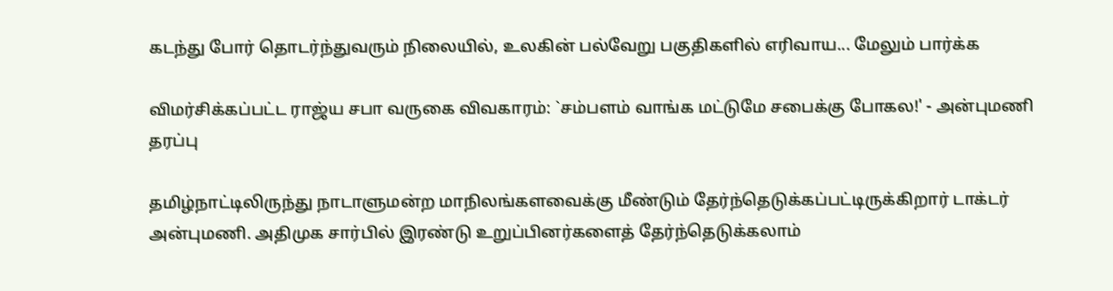கடந்து போர் தொடர்ந்துவரும் நிலையில், உலகின் பல்வேறு பகுதிகளில் எரிவாய... மேலும் பார்க்க

விமர்சிக்கப்பட்ட‌ ராஜ்ய சபா வருகை விவகாரம்: `சம்பளம் வாங்க மட்டுமே சபைக்கு போகல!' - அன்புமணி தரப்பு

தமிழ்நாட்டிலிருந்து நாடாளுமன்ற மாநிலங்களவைக்கு மீண்டும் தேர்ந்தெடுக்கப்பட்டிருக்கிறார் டாக்டர் அன்புமணி. அதிமுக சார்பில் இரண்டு உறுப்பினர்களைத் தேர்ந்தெடுக்கலாம்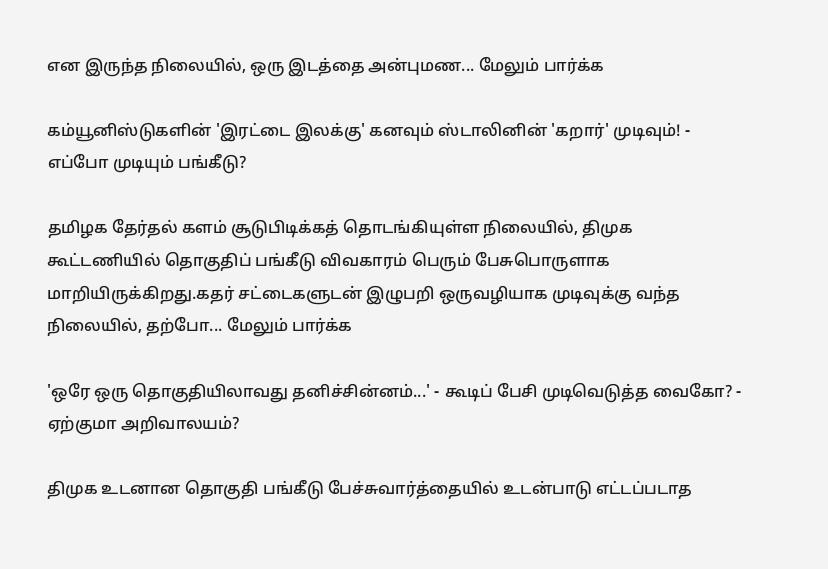என இருந்த நிலையில், ஒரு இடத்தை அன்புமண... மேலும் பார்க்க

கம்யூனிஸ்டுகளின் 'இரட்டை இலக்கு' கனவும் ஸ்டாலினின் 'கறார்' முடிவும்! - எப்போ முடியும் பங்கீடு?

தமிழக தேர்தல் களம் சூடுபிடிக்கத் தொடங்கியுள்ள நிலையில், திமுக கூட்டணியில் தொகுதிப் பங்கீடு விவகாரம் பெரும் பேசுபொருளாக மாறியிருக்கிறது.கதர் சட்டைகளுடன் இழுபறி ஒருவழியாக முடிவுக்கு வந்த நிலையில், தற்போ... மேலும் பார்க்க

'ஒரே ஒரு தொகுதியிலாவது தனிச்சின்னம்...' - கூடிப் பேசி முடிவெடுத்த வைகோ? - ஏற்குமா அறிவாலயம்?

திமுக உடனான தொகுதி பங்கீடு பேச்சுவார்த்தையில் உடன்பாடு எட்டப்படாத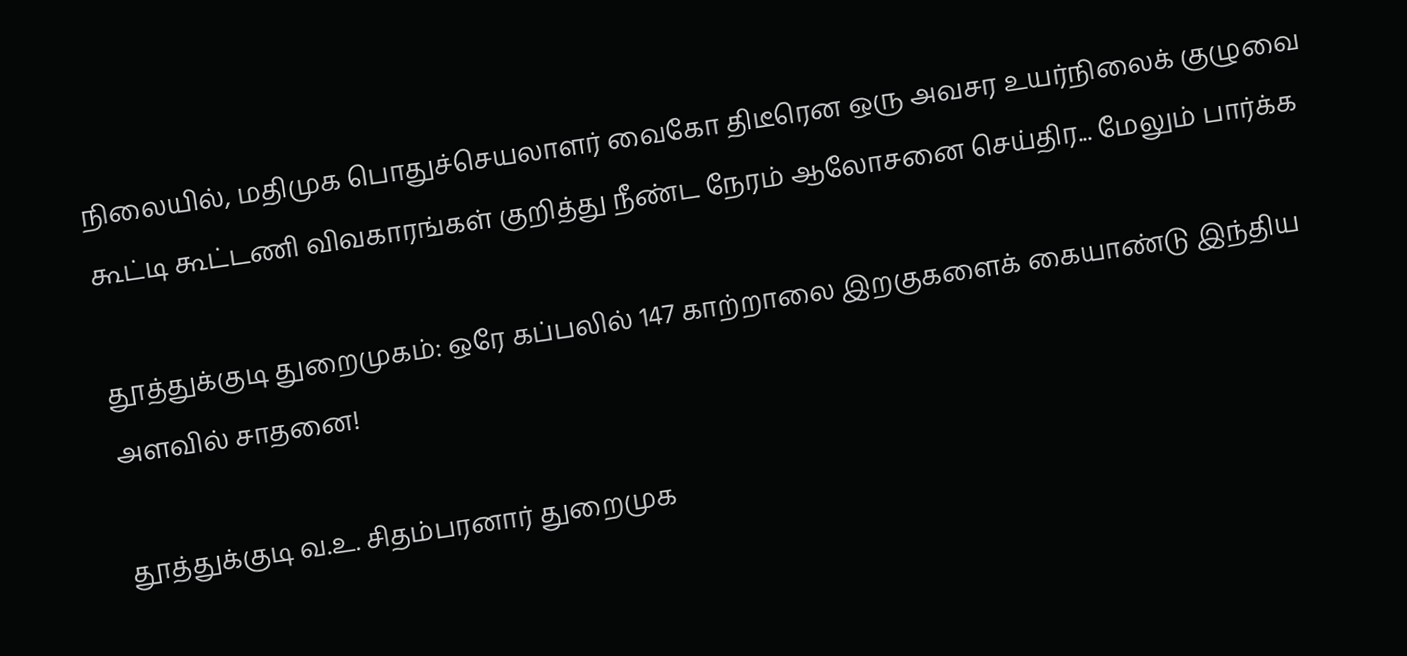நிலையில், மதிமுக பொதுச்செயலாளர் வைகோ திடீரென ஒரு அவசர உயர்நிலைக் குழுவை கூட்டி கூட்டணி விவகாரங்கள் குறித்து நீண்ட நேரம் ஆலோசனை செய்திர... மேலும் பார்க்க

தூத்துக்குடி துறைமுகம்: ஒரே கப்பலில் 147 காற்றாலை இறகுகளைக் கையாண்டு இந்திய அளவில் சாதனை!

தூத்துக்குடி வ.உ. சிதம்பரனார் துறைமுக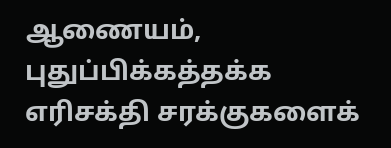ஆணையம், புதுப்பிக்கத்தக்க எரிசக்தி சரக்குகளைக்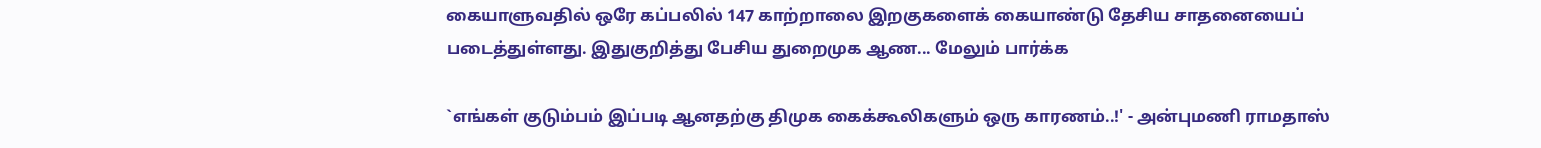கையாளுவதில் ஒரே கப்பலில் 147 காற்றாலை இறகுகளைக் கையாண்டு தேசிய சாதனையைப் படைத்துள்ளது. இதுகுறித்து பேசிய துறைமுக ஆண... மேலும் பார்க்க

`எங்கள் குடும்பம் இப்படி ஆனதற்கு திமுக கைக்கூலிகளும் ஒரு காரணம்..!' - அன்புமணி ராமதாஸ்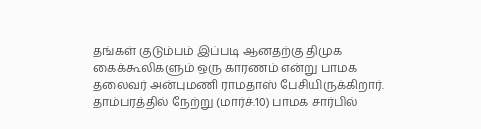தங்கள் குடும்பம் இப்படி ஆனதற்கு திமுக கைக்கூலிகளும் ஒரு காரணம் என்று பாமக தலைவர் அன்புமணி ராமதாஸ் பேசியிருக்கிறார். தாம்பரத்தில் நேற்று (மார்ச்.10) பாமக சார்பில்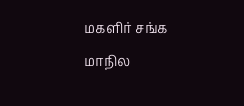மகளிர் சங்க மாநில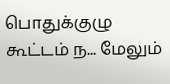பொதுக்குழு கூட்டம் ந... மேலும்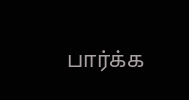பார்க்க